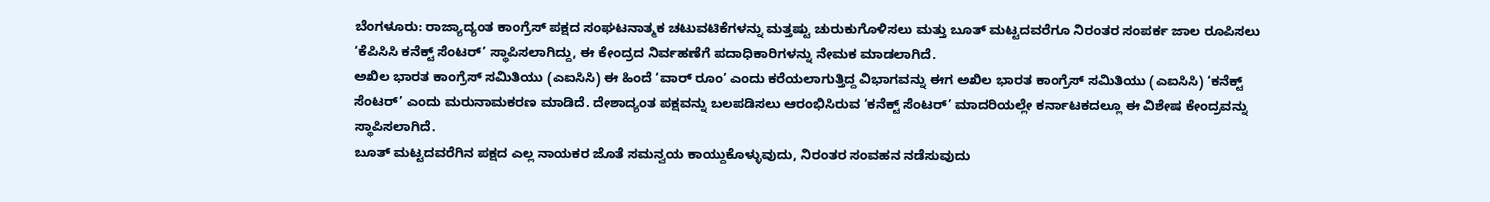ಬೆಂಗಳೂರು: ರಾಜ್ಯಾದ್ಯಂತ ಕಾಂಗ್ರೆಸ್ ಪಕ್ಷದ ಸಂಘಟನಾತ್ಮಕ ಚಟುವಟಿಕೆಗಳನ್ನು ಮತ್ತಷ್ಟು ಚುರುಕುಗೊಳಿಸಲು ಮತ್ತು ಬೂತ್ ಮಟ್ಟದವರೆಗೂ ನಿರಂತರ ಸಂಪರ್ಕ ಜಾಲ ರೂಪಿಸಲು ‘ಕೆಪಿಸಿಸಿ ಕನೆಕ್ಟ್ ಸೆಂಟರ್’ ಸ್ಥಾಪಿಸಲಾಗಿದ್ದು, ಈ ಕೇಂದ್ರದ ನಿರ್ವಹಣೆಗೆ ಪದಾಧಿಕಾರಿಗಳನ್ನು ನೇಮಕ ಮಾಡಲಾಗಿದೆ.
ಅಖಿಲ ಭಾರತ ಕಾಂಗ್ರೆಸ್ ಸಮಿತಿಯು (ಎಐಸಿಸಿ) ಈ ಹಿಂದೆ ‘ವಾರ್ ರೂಂ’ ಎಂದು ಕರೆಯಲಾಗುತ್ತಿದ್ದ ವಿಭಾಗವನ್ನು ಈಗ ಅಖಿಲ ಭಾರತ ಕಾಂಗ್ರೆಸ್ ಸಮಿತಿಯು (ಎಐಸಿಸಿ) ‘ಕನೆಕ್ಟ್ ಸೆಂಟರ್’ ಎಂದು ಮರುನಾಮಕರಣ ಮಾಡಿದೆ. ದೇಶಾದ್ಯಂತ ಪಕ್ಷವನ್ನು ಬಲಪಡಿಸಲು ಆರಂಭಿಸಿರುವ ‘ಕನೆಕ್ಟ್ ಸೆಂಟರ್’ ಮಾದರಿಯಲ್ಲೇ ಕರ್ನಾಟಕದಲ್ಲೂ ಈ ವಿಶೇಷ ಕೇಂದ್ರವನ್ನು ಸ್ಥಾಪಿಸಲಾಗಿದೆ.
ಬೂತ್ ಮಟ್ಟದವರೆಗಿನ ಪಕ್ಷದ ಎಲ್ಲ ನಾಯಕರ ಜೊತೆ ಸಮನ್ವಯ ಕಾಯ್ದುಕೊಳ್ಳುವುದು, ನಿರಂತರ ಸಂವಹನ ನಡೆಸುವುದು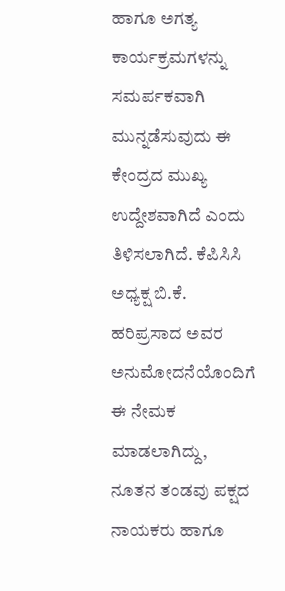ಹಾಗೂ ಅಗತ್ಯ ಕಾರ್ಯಕ್ರಮಗಳನ್ನು ಸಮರ್ಪಕವಾಗಿ ಮುನ್ನಡೆಸುವುದು ಈ ಕೇಂದ್ರದ ಮುಖ್ಯ ಉದ್ದೇಶವಾಗಿದೆ ಎಂದು ತಿಳಿಸಲಾಗಿದೆ. ಕೆಪಿಸಿಸಿ ಅಧ್ಯಕ್ಷ ಬಿ.ಕೆ. ಹರಿಪ್ರಸಾದ ಅವರ ಅನುಮೋದನೆಯೊಂದಿಗೆ ಈ ನೇಮಕ ಮಾಡಲಾಗಿದ್ದು, ನೂತನ ತಂಡವು ಪಕ್ಷದ ನಾಯಕರು ಹಾಗೂ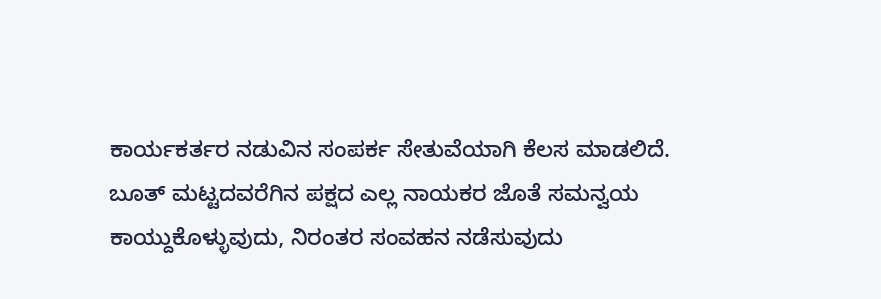ಕಾರ್ಯಕರ್ತರ ನಡುವಿನ ಸಂಪರ್ಕ ಸೇತುವೆಯಾಗಿ ಕೆಲಸ ಮಾಡಲಿದೆ.
ಬೂತ್ ಮಟ್ಟದವರೆಗಿನ ಪಕ್ಷದ ಎಲ್ಲ ನಾಯಕರ ಜೊತೆ ಸಮನ್ವಯ ಕಾಯ್ದುಕೊಳ್ಳುವುದು, ನಿರಂತರ ಸಂವಹನ ನಡೆಸುವುದು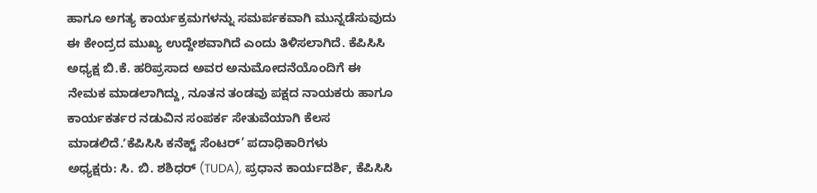ಹಾಗೂ ಅಗತ್ಯ ಕಾರ್ಯಕ್ರಮಗಳನ್ನು ಸಮರ್ಪಕವಾಗಿ ಮುನ್ನಡೆಸುವುದು ಈ ಕೇಂದ್ರದ ಮುಖ್ಯ ಉದ್ದೇಶವಾಗಿದೆ ಎಂದು ತಿಳಿಸಲಾಗಿದೆ. ಕೆಪಿಸಿಸಿ ಅಧ್ಯಕ್ಷ ಬಿ.ಕೆ. ಹರಿಪ್ರಸಾದ ಅವರ ಅನುಮೋದನೆಯೊಂದಿಗೆ ಈ ನೇಮಕ ಮಾಡಲಾಗಿದ್ದು, ನೂತನ ತಂಡವು ಪಕ್ಷದ ನಾಯಕರು ಹಾಗೂ ಕಾರ್ಯಕರ್ತರ ನಡುವಿನ ಸಂಪರ್ಕ ಸೇತುವೆಯಾಗಿ ಕೆಲಸ ಮಾಡಲಿದೆ.ʼಕೆಪಿಸಿಸಿ ಕನೆಕ್ಟ್ ಸೆಂಟರ್’ ಪದಾಧಿಕಾರಿಗಳು
ಅಧ್ಯಕ್ಷರು: ಸಿ. ಬಿ. ಶಶಿಧರ್ (TUDA), ಪ್ರಧಾನ ಕಾರ್ಯದರ್ಶಿ, ಕೆಪಿಸಿಸಿ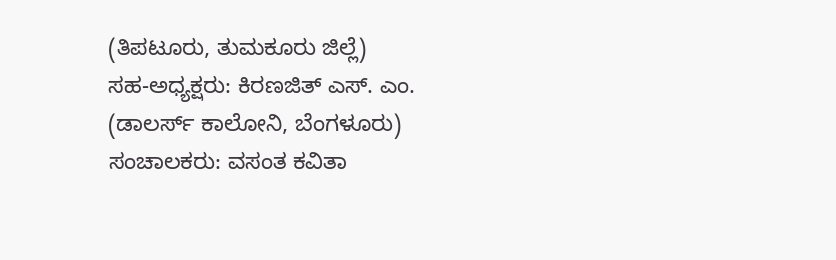(ತಿಪಟೂರು, ತುಮಕೂರು ಜಿಲ್ಲೆ)
ಸಹ-ಅಧ್ಯಕ್ಷರು: ಕಿರಣಜಿತ್ ಎಸ್. ಎಂ. (ಡಾಲರ್ಸ್ ಕಾಲೋನಿ, ಬೆಂಗಳೂರು)
ಸಂಚಾಲಕರು: ವಸಂತ ಕವಿತಾ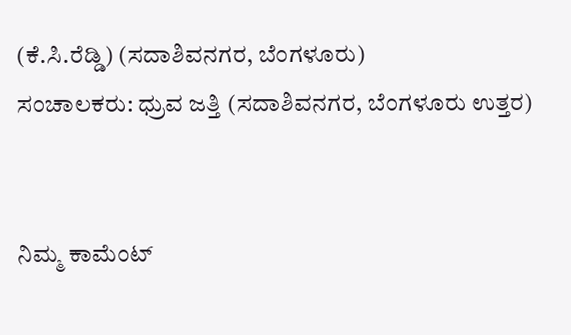(ಕೆ.ಸಿ.ರೆಡ್ಡಿ) (ಸದಾಶಿವನಗರ, ಬೆಂಗಳೂರು)
ಸಂಚಾಲಕರು: ಧ್ರುವ ಜತ್ತಿ (ಸದಾಶಿವನಗರ, ಬೆಂಗಳೂರು ಉತ್ತರ)


ನಿಮ್ಮ ಕಾಮೆಂಟ್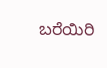ಬರೆಯಿರಿ